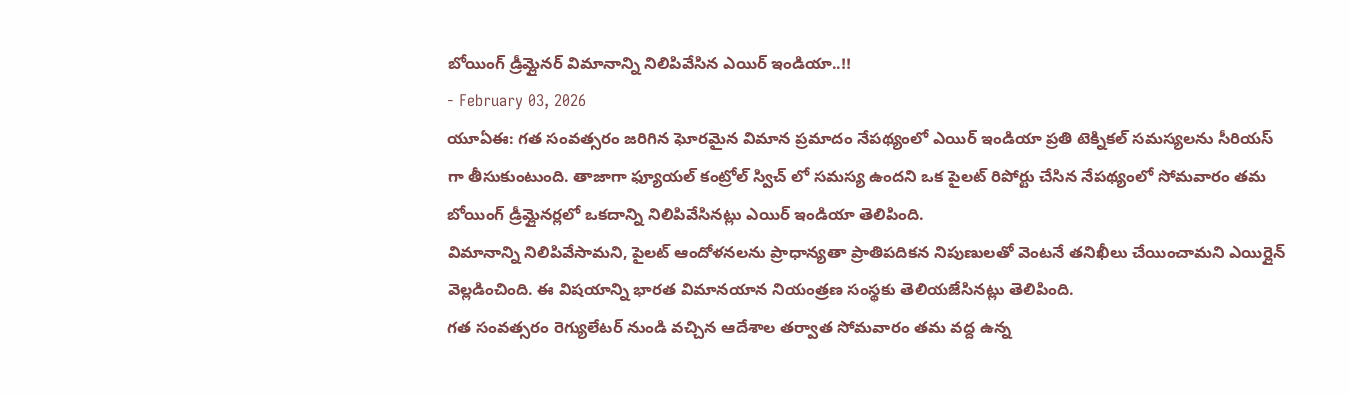బోయింగ్ డ్రీమ్లైనర్ విమానాన్ని నిలిపివేసిన ఎయిర్ ఇండియా..!!
- February 03, 2026
యూఏఈ: గత సంవత్సరం జరిగిన ఘోరమైన విమాన ప్రమాదం నేపథ్యంలో ఎయిర్ ఇండియా ప్రతి టెక్నికల్ సమస్యలను సీరియస్ గా తీసుకుంటుంది. తాజాగా ఫ్యూయల్ కంట్రోల్ స్విచ్ లో సమస్య ఉందని ఒక పైలట్ రిపోర్టు చేసిన నేపథ్యంలో సోమవారం తమ బోయింగ్ డ్రీమ్లైనర్లలో ఒకదాన్ని నిలిపివేసినట్లు ఎయిర్ ఇండియా తెలిపింది.
విమానాన్ని నిలిపివేసామని, పైలట్ ఆందోళనలను ప్రాధాన్యతా ప్రాతిపదికన నిపుణులతో వెంటనే తనిఖీలు చేయించామని ఎయిర్లైన్ వెల్లడించింది. ఈ విషయాన్ని భారత విమానయాన నియంత్రణ సంస్థకు తెలియజేసినట్లు తెలిపింది.
గత సంవత్సరం రెగ్యులేటర్ నుండి వచ్చిన ఆదేశాల తర్వాత సోమవారం తమ వద్ద ఉన్న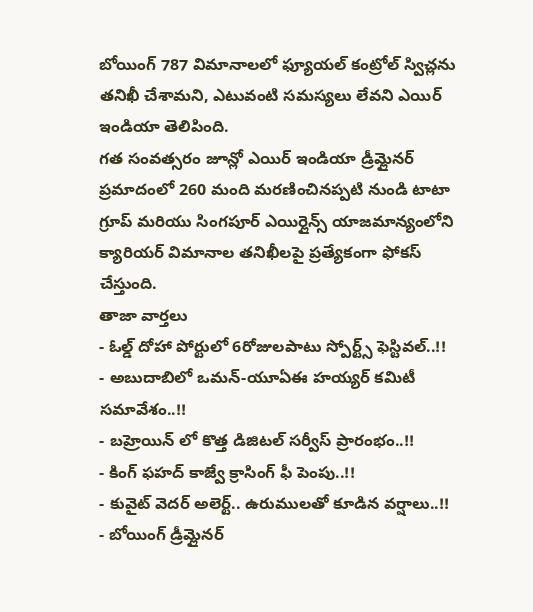బోయింగ్ 787 విమానాలలో ఫ్యూయల్ కంట్రోల్ స్విచ్లను తనిఖీ చేశామని, ఎటువంటి సమస్యలు లేవని ఎయిర్ ఇండియా తెలిపింది.
గత సంవత్సరం జూన్లో ఎయిర్ ఇండియా డ్రీమ్లైనర్ ప్రమాదంలో 260 మంది మరణించినప్పటి నుండి టాటా గ్రూప్ మరియు సింగపూర్ ఎయిర్లైన్స్ యాజమాన్యంలోని క్యారియర్ విమానాల తనిఖీలపై ప్రత్యేకంగా ఫోకస్ చేస్తుంది.
తాజా వార్తలు
- ఓల్డ్ దోహా పోర్టులో 6రోజులపాటు స్పోర్ట్స్ ఫెస్టివల్..!!
- అబుదాబిలో ఒమన్-యూఏఈ హయ్యర్ కమిటీ సమావేశం..!!
- బహ్రెయిన్ లో కొత్త డిజిటల్ సర్వీస్ ప్రారంభం..!!
- కింగ్ ఫహద్ కాజ్వే క్రాసింగ్ ఫీ పెంపు..!!
- కువైట్ వెదర్ అలెర్ట్.. ఉరుములతో కూడిన వర్షాలు..!!
- బోయింగ్ డ్రీమ్లైనర్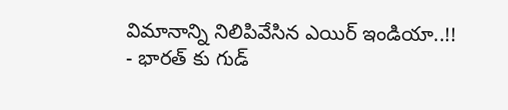విమానాన్ని నిలిపివేసిన ఎయిర్ ఇండియా..!!
- భారత్ కు గుడ్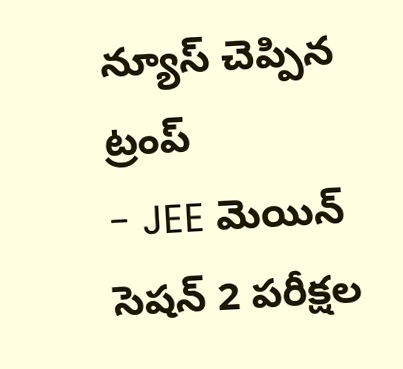న్యూస్ చెప్పిన ట్రంప్
- JEE మెయిన్ సెషన్ 2 పరీక్షల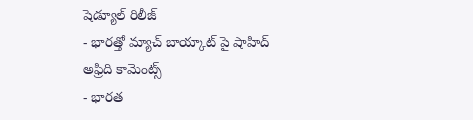షెడ్యూల్ రిలీజ్
- భారత్తో మ్యాచ్ బాయ్కాట్ పై షాహిద్ అఫ్రిది కామెంట్స్
- భారత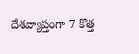దేశవ్యాప్తంగా 7 కొత్త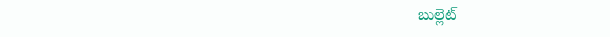బుల్లెట్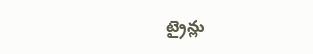ట్రైన్లు